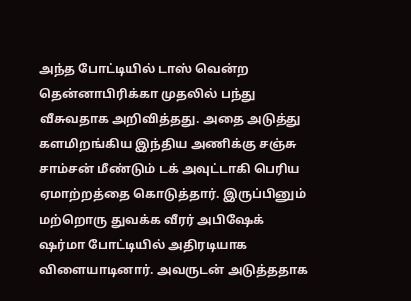அந்த போட்டியில் டாஸ் வென்ற தென்னாபிரிக்கா முதலில் பந்து வீசுவதாக அறிவித்தது. அதை அடுத்து களமிறங்கிய இந்திய அணிக்கு சஞ்சு சாம்சன் மீண்டும் டக் அவுட்டாகி பெரிய ஏமாற்றத்தை கொடுத்தார். இருப்பினும் மற்றொரு துவக்க வீரர் அபிஷேக் ஷர்மா போட்டியில் அதிரடியாக விளையாடினார். அவருடன் அடுத்ததாக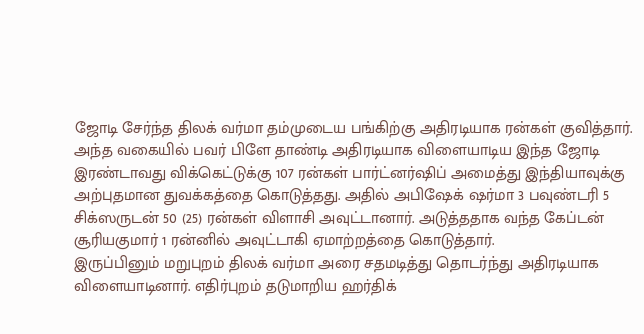ஜோடி சேர்ந்த திலக் வர்மா தம்முடைய பங்கிற்கு அதிரடியாக ரன்கள் குவித்தார்.
அந்த வகையில் பவர் பிளே தாண்டி அதிரடியாக விளையாடிய இந்த ஜோடி இரண்டாவது விக்கெட்டுக்கு 107 ரன்கள் பார்ட்னர்ஷிப் அமைத்து இந்தியாவுக்கு அற்புதமான துவக்கத்தை கொடுத்தது. அதில் அபிஷேக் ஷர்மா 3 பவுண்டரி 5 சிக்ஸருடன் 50 (25) ரன்கள் விளாசி அவுட்டானார். அடுத்ததாக வந்த கேப்டன் சூரியகுமார் 1 ரன்னில் அவுட்டாகி ஏமாற்றத்தை கொடுத்தார்.
இருப்பினும் மறுபுறம் திலக் வர்மா அரை சதமடித்து தொடர்ந்து அதிரடியாக விளையாடினார். எதிர்புறம் தடுமாறிய ஹர்திக்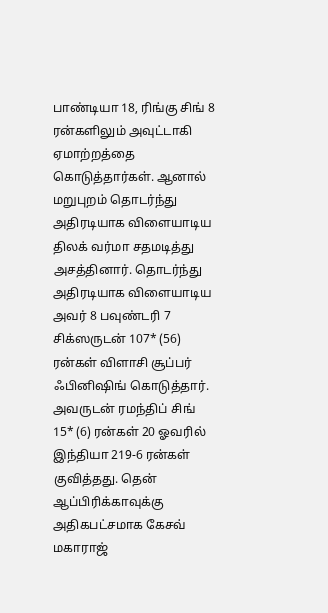பாண்டியா 18, ரிங்கு சிங் 8 ரன்களிலும் அவுட்டாகி ஏமாற்றத்தை கொடுத்தார்கள். ஆனால் மறுபுறம் தொடர்ந்து அதிரடியாக விளையாடிய திலக் வர்மா சதமடித்து அசத்தினார். தொடர்ந்து அதிரடியாக விளையாடிய அவர் 8 பவுண்டரி 7 சிக்ஸருடன் 107* (56) ரன்கள் விளாசி சூப்பர் ஃபினிஷிங் கொடுத்தார்.
அவருடன் ரமந்திப் சிங் 15* (6) ரன்கள் 20 ஓவரில் இந்தியா 219-6 ரன்கள் குவித்தது. தென் ஆப்பிரிக்காவுக்கு அதிகபட்சமாக கேசவ் மகாராஜ்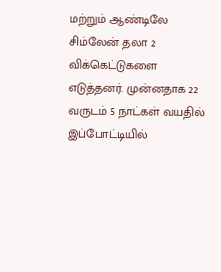மற்றும் ஆண்டிலே சிம்லேன் தலா 2 விக்கெட்டுகளை எடுத்தனர். முன்னதாக 22 வருடம் 5 நாட்கள் வயதில் இப்போட்டியில்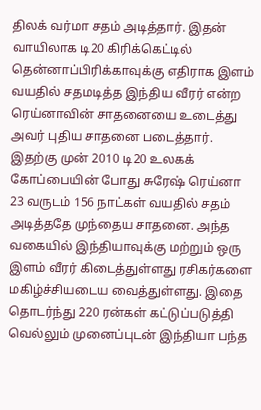திலக் வர்மா சதம் அடித்தார். இதன் வாயிலாக டி20 கிரிக்கெட்டில் தென்னாப்பிரிக்காவுக்கு எதிராக இளம் வயதில் சதமடித்த இந்திய வீரர் என்ற ரெய்னாவின் சாதனையை உடைத்து அவர் புதிய சாதனை படைத்தார்.
இதற்கு முன் 2010 டி20 உலகக் கோப்பையின் போது சுரேஷ் ரெய்னா 23 வருடம் 156 நாட்கள் வயதில் சதம் அடித்ததே முந்தைய சாதனை. அந்த வகையில் இந்தியாவுக்கு மற்றும் ஒரு இளம் வீரர் கிடைத்துள்ளது ரசிகர்களை மகிழ்ச்சியடைய வைத்துள்ளது. இதை தொடர்ந்து 220 ரன்கள் கட்டுப்படுத்தி வெல்லும் முனைப்புடன் இந்தியா பந்த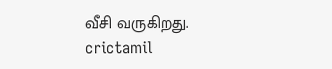வீசி வருகிறது.
crictamil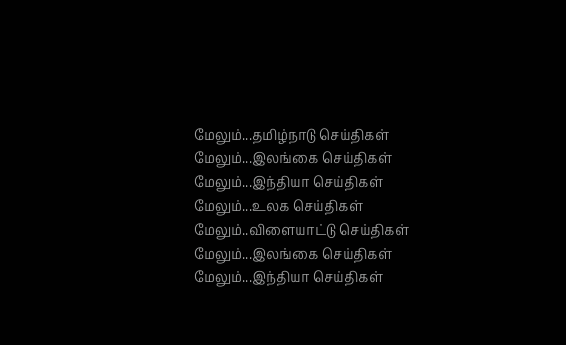மேலும்...தமிழ்நாடு செய்திகள்
மேலும்...இலங்கை செய்திகள்
மேலும்...இந்தியா செய்திகள்
மேலும்...உலக செய்திகள்
மேலும்..விளையாட்டு செய்திகள்
மேலும்...இலங்கை செய்திகள்
மேலும்...இந்தியா செய்திகள்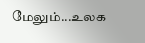மேலும்...உலக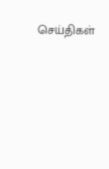செய்திகள்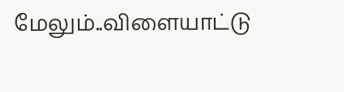மேலும்..விளையாட்டு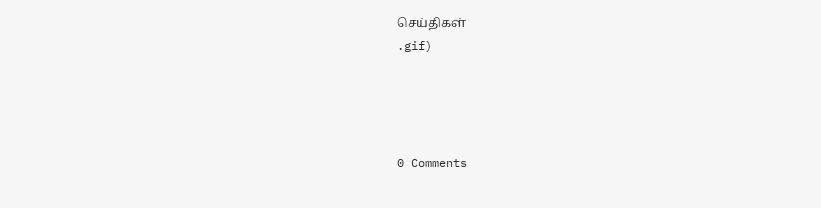செய்திகள்
.gif)




0 Comments